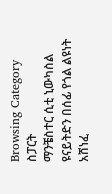Browsing Category
ስፓርት
ማንቼስተር ሲቲ ኒውካስል ዩናይትድን በሰፊ የጎል ልዩነት አሸነፈ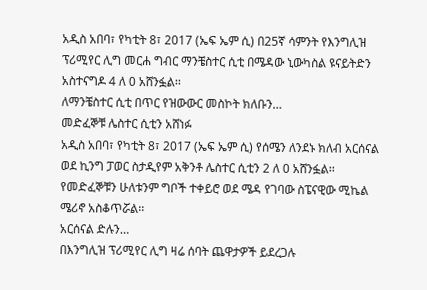አዲስ አበባ፣ የካቲት 8፣ 2017 (ኤፍ ኤም ሲ) በ25ኛ ሳምንት የእንግሊዝ ፕሪሚየር ሊግ መርሐ ግብር ማንቼስተር ሲቲ በሜዳው ኒውካስል ዩናይትድን አስተናግዶ 4 ለ 0 አሸንፏል፡፡
ለማንቼስተር ሲቲ በጥር የዝውውር መስኮት ክለቡን…
መድፈኞቹ ሌስተር ሲቲን አሸነፉ
አዲስ አበባ፣ የካቲት 8፣ 2017 (ኤፍ ኤም ሲ) የሰሜን ለንደኑ ክለብ አርሰናል ወደ ኪንግ ፓወር ስታዲየም አቅንቶ ሌስተር ሲቲን 2 ለ 0 አሸንፏል፡፡
የመድፈኞቹን ሁለቱንም ግቦች ተቀይሮ ወደ ሜዳ የገባው ስፔናዊው ሚኬል ሜሪኖ አስቆጥሯል፡፡
አርሰናል ድሉን…
በእንግሊዝ ፕሪሚየር ሊግ ዛሬ ሰባት ጨዋታዎች ይደረጋሉ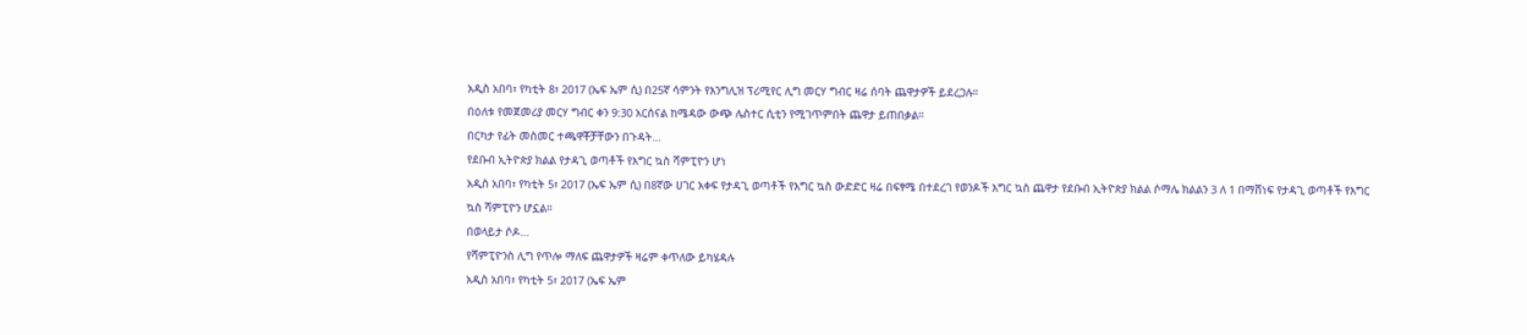አዲስ አበባ፣ የካቲት 8፣ 2017 (ኤፍ ኤም ሲ) በ25ኛ ሳምንት የእንግሊዝ ፕሪሚየር ሊግ መርሃ ግብር ዛሬ ሰባት ጨዋታዎች ይደረጋሉ።
በዕለቱ የመጀመሪያ መርሃ ግብር ቀን 9:30 አርሰናል ከሜዳው ውጭ ሌስተር ሲቲን የሚገጥምበት ጨዋታ ይጠበቃል።
በርካታ የፊት መስመር ተጫዋቾቻቸውን በጉዳት…
የደቡብ ኢትዮጵያ ክልል የታዳጊ ወጣቶች የእግር ኳስ ሻምፒዮን ሆነ
አዲስ አበባ፣ የካቲት 5፣ 2017 (ኤፍ ኤም ሲ) በ8ኛው ሀገር አቀፍ የታዳጊ ወጣቶች የእግር ኳስ ውድድር ዛሬ በፍፃሜ በተደረገ የወንዶች እግር ኳስ ጨዋታ የደቡብ ኢትዮጵያ ክልል ሶማሌ ክልልን 3 ለ 1 በማሸነፍ የታዳጊ ወጣቶች የእግር ኳስ ሻምፒዮን ሆኗል።
በወላይታ ሶዶ…
የሻምፒዮንስ ሊግ የጥሎ ማለፍ ጨዋታዎች ዛሬም ቀጥለው ይካሄዳሉ
አዲስ አበባ፣ የካቲት 5፣ 2017 (ኤፍ ኤም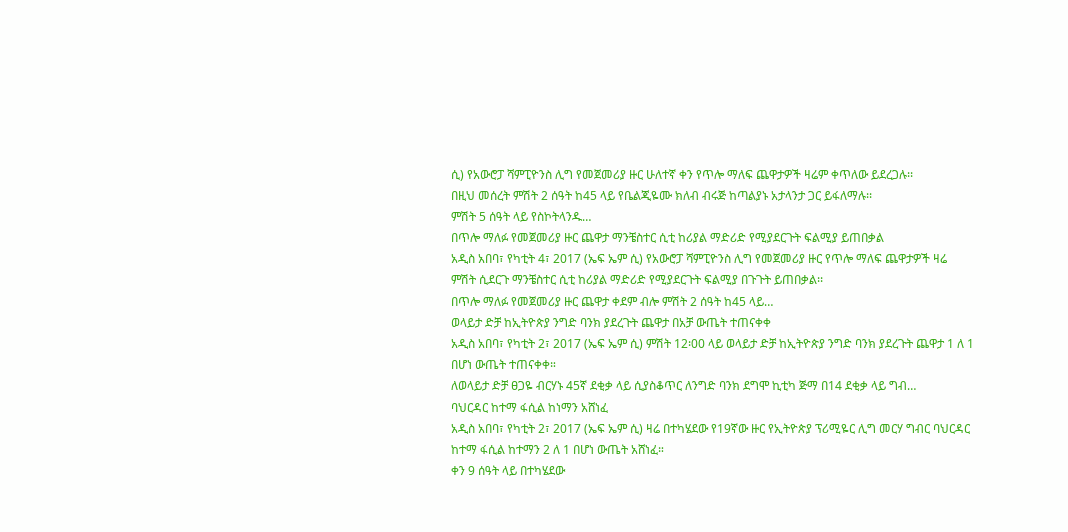ሲ) የአውሮፓ ሻምፒዮንስ ሊግ የመጀመሪያ ዙር ሁለተኛ ቀን የጥሎ ማለፍ ጨዋታዎች ዛሬም ቀጥለው ይደረጋሉ፡፡
በዚህ መሰረት ምሽት 2 ሰዓት ከ45 ላይ የቤልጂዬሙ ክለብ ብሩጅ ከጣልያኑ አታላንታ ጋር ይፋለማሉ፡፡
ምሽት 5 ሰዓት ላይ የስኮትላንዱ…
በጥሎ ማለፉ የመጀመሪያ ዙር ጨዋታ ማንቼስተር ሲቲ ከሪያል ማድሪድ የሚያደርጉት ፍልሚያ ይጠበቃል
አዲስ አበባ፣ የካቲት 4፣ 2017 (ኤፍ ኤም ሲ) የአውሮፓ ሻምፒዮንስ ሊግ የመጀመሪያ ዙር የጥሎ ማለፍ ጨዋታዎች ዛሬ ምሽት ሲደርጉ ማንቼስተር ሲቲ ከሪያል ማድሪድ የሚያደርጉት ፍልሚያ በጉጉት ይጠበቃል፡፡
በጥሎ ማለፉ የመጀመሪያ ዙር ጨዋታ ቀደም ብሎ ምሽት 2 ሰዓት ከ45 ላይ…
ወላይታ ድቻ ከኢትዮጵያ ንግድ ባንክ ያደረጉት ጨዋታ በአቻ ውጤት ተጠናቀቀ
አዲስ አበባ፣ የካቲት 2፣ 2017 (ኤፍ ኤም ሲ) ምሽት 12፡00 ላይ ወላይታ ድቻ ከኢትዮጵያ ንግድ ባንክ ያደረጉት ጨዋታ 1 ለ 1 በሆነ ውጤት ተጠናቀቀ።
ለወላይታ ድቻ ፀጋዬ ብርሃኑ 45ኛ ደቂቃ ላይ ሲያስቆጥር ለንግድ ባንክ ደግሞ ኪቲካ ጅማ በ14 ደቂቃ ላይ ግብ…
ባህርዳር ከተማ ፋሲል ከነማን አሸነፈ
አዲስ አበባ፣ የካቲት 2፣ 2017 (ኤፍ ኤም ሲ) ዛሬ በተካሄደው የ19ኛው ዙር የኢትዮጵያ ፕሪሚዬር ሊግ መርሃ ግብር ባህርዳር ከተማ ፋሲል ከተማን 2 ለ 1 በሆነ ውጤት አሸነፈ።
ቀን 9 ሰዓት ላይ በተካሄደው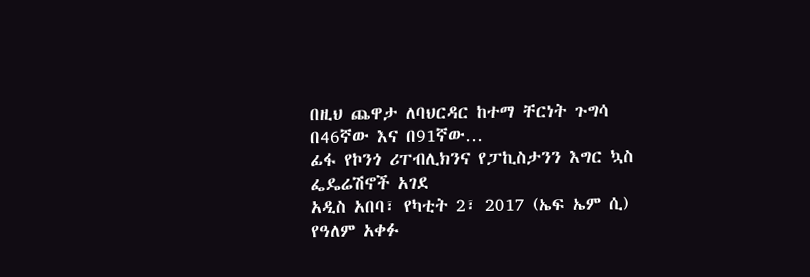በዚህ ጨዋታ ለባህርዳር ከተማ ቸርነት ጉግሳ በ46ኛው እና በ91ኛው…
ፊፋ የኮንጎ ሪፐብሊክንና የፓኪስታንን እግር ኳስ ፌዴሬሽኖች አገደ
አዲስ አበባ፣ የካቲት 2፣ 2017 (ኤፍ ኤም ሲ) የዓለም አቀፉ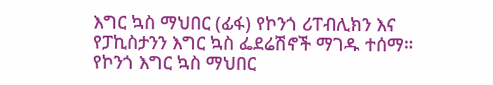እግር ኳስ ማህበር (ፊፋ) የኮንጎ ሪፐብሊክን እና የፓኪስታንን እግር ኳስ ፌደሬሽኖች ማገዱ ተሰማ።
የኮንጎ እግር ኳስ ማህበር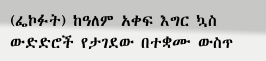(ፌኮፉት) ከዓለም አቀፍ እግር ኳስ ውድድሮች የታገደው በተቋሙ ውስጥ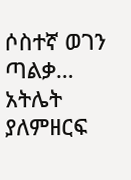ሶስተኛ ወገን ጣልቃ…
አትሌት ያለምዘርፍ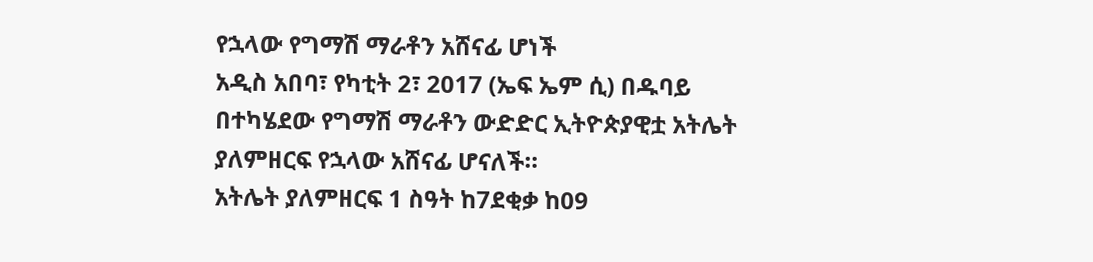የኋላው የግማሽ ማራቶን አሸናፊ ሆነች
አዲስ አበባ፣ የካቲት 2፣ 2017 (ኤፍ ኤም ሲ) በዱባይ በተካሄደው የግማሽ ማራቶን ውድድር ኢትዮጵያዊቷ አትሌት ያለምዘርፍ የኋላው አሸናፊ ሆናለች።
አትሌት ያለምዘርፍ 1 ስዓት ከ7ደቂቃ ከ09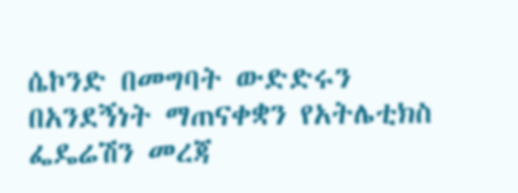ሴኮንድ በመግባት ውድድሩን በአንደኝነት ማጠናቀቋን የአትሌቲክስ ፌዴሬሽን መረጃ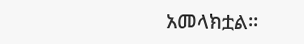አመላክቷል።